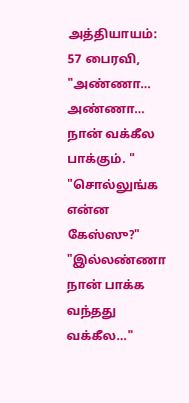அத்தியாயம்: 57 பைரவி, "அண்ணா… அண்ணா… நான் வக்கீல பாக்கும். " "சொல்லுங்க என்ன கேஸ்ஸு?" "இல்லண்ணா நான் பாக்க வந்தது வக்கீல…"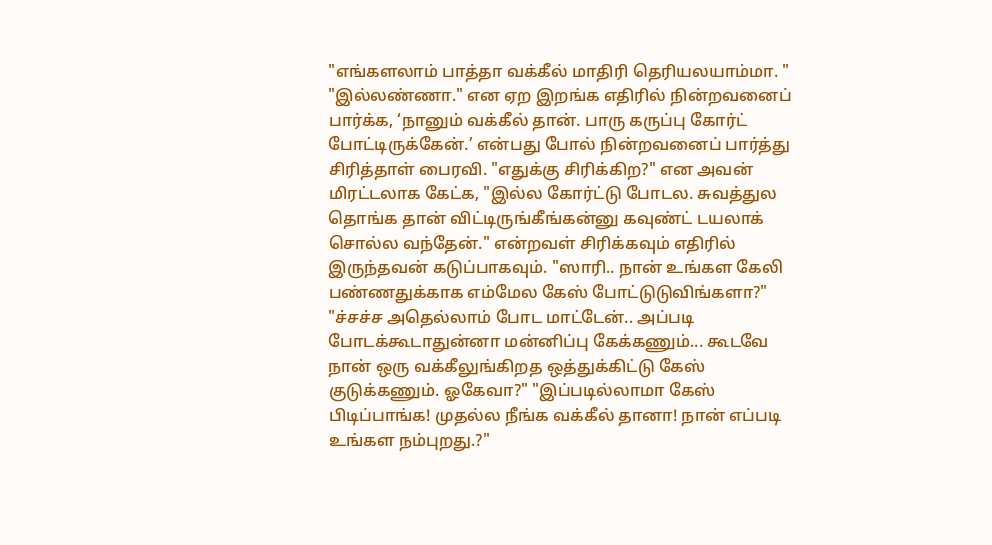"எங்களலாம் பாத்தா வக்கீல் மாதிரி தெரியலயாம்மா. " "இல்லண்ணா." என ஏற இறங்க எதிரில் நின்றவனைப் பார்க்க, ‘நானும் வக்கீல் தான். பாரு கருப்பு கோர்ட் போட்டிருக்கேன்.’ என்பது போல் நின்றவனைப் பார்த்து சிரித்தாள் பைரவி. "எதுக்கு சிரிக்கிற?" என அவன் மிரட்டலாக கேட்க, "இல்ல கோர்ட்டு போடல. சுவத்துல தொங்க தான் விட்டிருங்கீங்கன்னு கவுண்ட் டயலாக் சொல்ல வந்தேன்." என்றவள் சிரிக்கவும் எதிரில் இருந்தவன் கடுப்பாகவும். "ஸாரி.. நான் உங்கள கேலி பண்ணதுக்காக எம்மேல கேஸ் போட்டுடுவிங்களா?" "ச்சச்ச அதெல்லாம் போட மாட்டேன்.. அப்படி போடக்கூடாதுன்னா மன்னிப்பு கேக்கணும்... கூடவே நான் ஒரு வக்கீலுங்கிறத ஒத்துக்கிட்டு கேஸ் குடுக்கணும். ஓகேவா?" "இப்படில்லாமா கேஸ் பிடிப்பாங்க! முதல்ல நீங்க வக்கீல் தானா! நான் எப்படி உங்கள நம்புறது.?"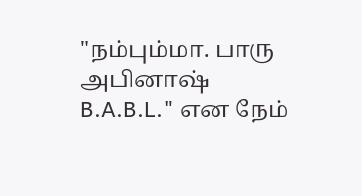"நம்பும்மா. பாரு அபினாஷ் B.A.B.L." என நேம்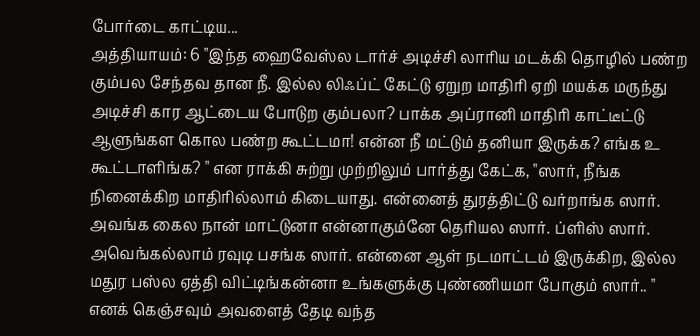போர்டை காட்டிய...
அத்தியாயம்: 6 "இந்த ஹைவேஸ்ல டார்ச் அடிச்சி லாரிய மடக்கி தொழில் பண்ற கும்பல சேந்தவ தான நீ. இல்ல லிஃப்ட் கேட்டு ஏறுற மாதிரி ஏறி மயக்க மருந்து அடிச்சி கார ஆட்டைய போடுற கும்பலா? பாக்க அப்ரானி மாதிரி காட்டீட்டு ஆளுங்கள கொல பண்ற கூட்டமா! என்ன நீ மட்டும் தனியா இருக்க? எங்க உ கூட்டாளிங்க? " என ராக்கி சுற்று முற்றிலும் பார்த்து கேட்க, "ஸார், நீங்க நினைக்கிற மாதிரில்லாம் கிடையாது. என்னைத் துரத்திட்டு வர்றாங்க ஸார். அவங்க கைல நான் மாட்டுனா என்னாகும்னே தெரியல ஸார். ப்ளிஸ் ஸார். அவெங்கல்லாம் ரவுடி பசங்க ஸார். என்னை ஆள் நடமாட்டம் இருக்கிற, இல்ல மதுர பஸ்ல ஏத்தி விட்டிங்கன்னா உங்களுக்கு புண்ணியமா போகும் ஸார்.. " எனக் கெஞ்சவும் அவளைத் தேடி வந்த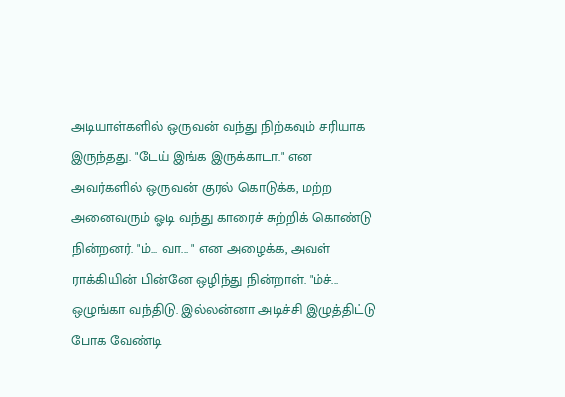அடியாள்களில் ஒருவன் வந்து நிற்கவும் சரியாக இருந்தது. "டேய் இங்க இருக்காடா." என அவர்களில் ஒருவன் குரல் கொடுக்க, மற்ற அனைவரும் ஓடி வந்து காரைச் சுற்றிக் கொண்டு நின்றனர். "ம்... வா... " என அழைக்க, அவள் ராக்கியின் பின்னே ஒழிந்து நின்றாள். "ம்ச்... ஒழுங்கா வந்திடு. இல்லன்னா அடிச்சி இழுத்திட்டு போக வேண்டி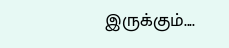இருக்கும்....